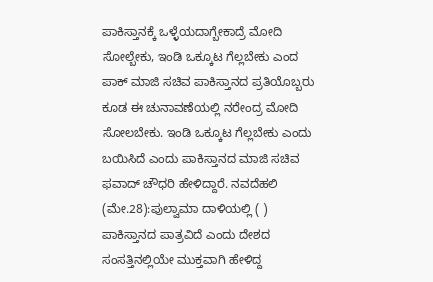ಪಾಕಿಸ್ತಾನಕ್ಕೆ ಒಳ್ಳೆಯದಾಗ್ಬೇಕಾದ್ರೆ ಮೋದಿ ಸೋಲ್ಬೇಕು, ಇಂಡಿ ಒಕ್ಕೂಟ ಗೆಲ್ಲಬೇಕು ಎಂದ ಪಾಕ್‌ ಮಾಜಿ ಸಚಿವ ಪಾಕಿಸ್ತಾನದ ಪ್ರತಿಯೊಬ್ಬರು ಕೂಡ ಈ ಚುನಾವಣೆಯಲ್ಲಿ ನರೇಂದ್ರ ಮೋದಿ ಸೋಲಬೇಕು. ಇಂಡಿ ಒಕ್ಕೂಟ ಗೆಲ್ಲಬೇಕು ಎಂದು ಬಯಿಸಿದೆ ಎಂದು ಪಾಕಿಸ್ತಾನದ ಮಾಜಿ ಸಚಿವ ಫವಾದ್‌ ಚೌಧರಿ ಹೇಳಿದ್ದಾರೆ. ನವದೆಹಲಿ (ಮೇ.28):ಪುಲ್ವಾಮಾ ದಾಳಿಯಲ್ಲಿ ( ) ಪಾಕಿಸ್ತಾನದ ಪಾತ್ರವಿದೆ ಎಂದು ದೇಶದ ಸಂಸತ್ತಿನಲ್ಲಿಯೇ ಮುಕ್ತವಾಗಿ ಹೇಳಿದ್ದ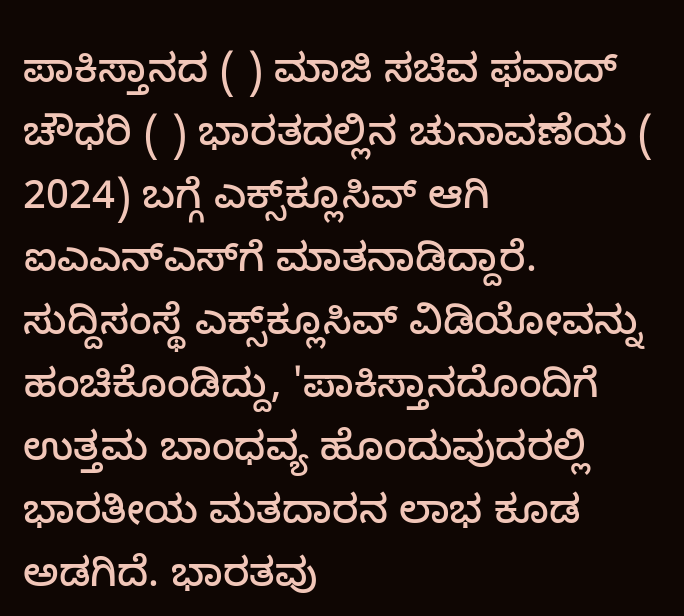ಪಾಕಿಸ್ತಾನದ ( ) ಮಾಜಿ ಸಚಿವ ಫವಾದ್‌ ಚೌಧರಿ ( ) ಭಾರತದಲ್ಲಿನ ಚುನಾವಣೆಯ ( 2024) ಬಗ್ಗೆ ಎಕ್ಸ್‌ಕ್ಲೂಸಿವ್‌ ಆಗಿ ಐಎಎನ್‌ಎಸ್‌ಗೆ ಮಾತನಾಡಿದ್ದಾರೆ. ಸುದ್ದಿಸಂಸ್ಥೆ ಎಕ್ಸ್‌ಕ್ಲೂಸಿವ್‌ ವಿಡಿಯೋವನ್ನು ಹಂಚಿಕೊಂಡಿದ್ದು, 'ಪಾಕಿಸ್ತಾನದೊಂದಿಗೆ ಉತ್ತಮ ಬಾಂಧವ್ಯ ಹೊಂದುವುದರಲ್ಲಿ ಭಾರತೀಯ ಮತದಾರನ ಲಾಭ ಕೂಡ ಅಡಗಿದೆ. ಭಾರತವು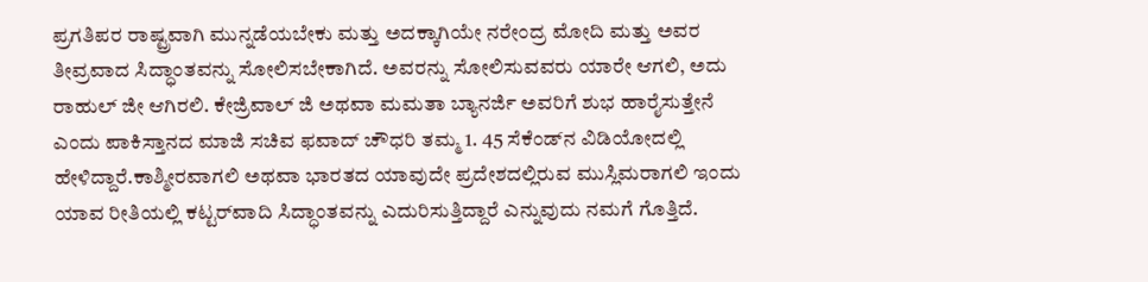ಪ್ರಗತಿಪರ ರಾಷ್ಟ್ರವಾಗಿ ಮುನ್ನಡೆಯಬೇಕು ಮತ್ತು ಅದಕ್ಕಾಗಿಯೇ ನರೇಂದ್ರ ಮೋದಿ ಮತ್ತು ಅವರ ತೀವ್ರವಾದ ಸಿದ್ಧಾಂತವನ್ನು ಸೋಲಿಸಬೇಕಾಗಿದೆ. ಅವರನ್ನು ಸೋಲಿಸುವವರು ಯಾರೇ ಆಗಲಿ, ಅದು ರಾಹುಲ್ ಜೀ ಆಗಿರಲಿ. ಕೇಜ್ರಿವಾಲ್ ಜಿ ಅಥವಾ ಮಮತಾ ಬ್ಯಾನರ್ಜಿ ಅವರಿಗೆ ಶುಭ ಹಾರೈಸುತ್ತೇನೆ ಎಂದು ಪಾಕಿಸ್ತಾನದ ಮಾಜಿ ಸಚಿವ ಫವಾದ್ ಚೌಧರಿ ತಮ್ಮ 1. 45 ಸೆಕೆಂಡ್‌ನ ವಿಡಿಯೋದಲ್ಲಿ ಹೇಳಿದ್ದಾರೆ.ಕಾಶ್ಮೀರವಾಗಲಿ ಅಥವಾ ಭಾರತದ ಯಾವುದೇ ಪ್ರದೇಶದಲ್ಲಿರುವ ಮುಸ್ಲಿಮರಾಗಲಿ ಇಂದು ಯಾವ ರೀತಿಯಲ್ಲಿ ಕಟ್ಟರ್‌ವಾದಿ ಸಿದ್ಧಾಂತವನ್ನು ಎದುರಿಸುತ್ತಿದ್ದಾರೆ ಎನ್ನುವುದು ನಮಗೆ ಗೊತ್ತಿದೆ.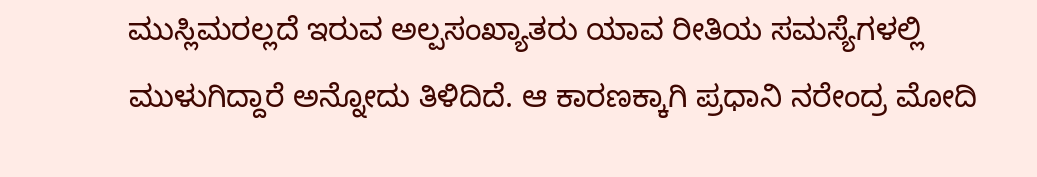ಮುಸ್ಲಿಮರಲ್ಲದೆ ಇರುವ ಅಲ್ಪಸಂಖ್ಯಾತರು ಯಾವ ರೀತಿಯ ಸಮಸ್ಯೆಗಳಲ್ಲಿ ಮುಳುಗಿದ್ದಾರೆ ಅನ್ನೋದು ತಿಳಿದಿದೆ. ಆ ಕಾರಣಕ್ಕಾಗಿ ಪ್ರಧಾನಿ ನರೇಂದ್ರ ಮೋದಿ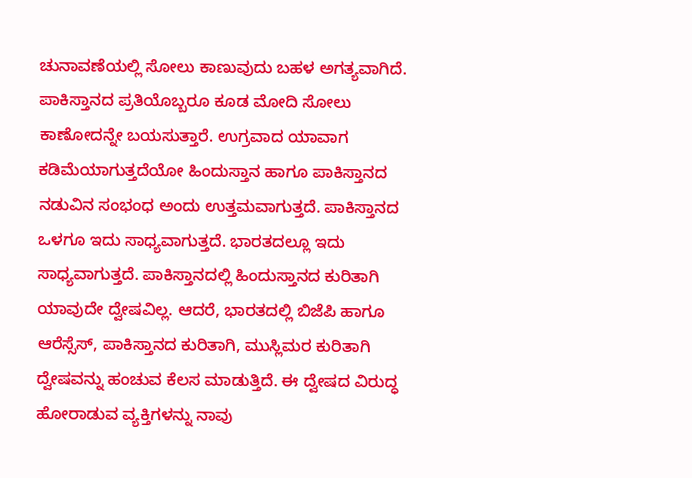ಚುನಾವಣೆಯಲ್ಲಿ ಸೋಲು ಕಾಣುವುದು ಬಹಳ ಅಗತ್ಯವಾಗಿದೆ. ಪಾಕಿಸ್ತಾನದ ಪ್ರತಿಯೊಬ್ಬರೂ ಕೂಡ ಮೋದಿ ಸೋಲು ಕಾಣೋದನ್ನೇ ಬಯಸುತ್ತಾರೆ. ಉಗ್ರವಾದ ಯಾವಾಗ ಕಡಿಮೆಯಾಗುತ್ತದೆಯೋ ಹಿಂದುಸ್ತಾನ ಹಾಗೂ ಪಾಕಿಸ್ತಾನದ ನಡುವಿನ ಸಂಭಂಧ ಅಂದು ಉತ್ತಮವಾಗುತ್ತದೆ. ಪಾಕಿಸ್ತಾನದ ಒಳಗೂ ಇದು ಸಾಧ್ಯವಾಗುತ್ತದೆ. ಭಾರತದಲ್ಲೂ ಇದು ಸಾಧ್ಯವಾಗುತ್ತದೆ. ಪಾಕಿಸ್ತಾನದಲ್ಲಿ ಹಿಂದುಸ್ತಾನದ ಕುರಿತಾಗಿ ಯಾವುದೇ ದ್ವೇಷವಿಲ್ಲ. ಆದರೆ, ಭಾರತದಲ್ಲಿ ಬಿಜೆಪಿ ಹಾಗೂ ಆರೆಸ್ಸೆಸ್‌, ಪಾಕಿಸ್ತಾನದ ಕುರಿತಾಗಿ, ಮುಸ್ಲಿಮರ ಕುರಿತಾಗಿ ದ್ವೇಷವನ್ನು ಹಂಚುವ ಕೆಲಸ ಮಾಡುತ್ತಿದೆ. ಈ ದ್ವೇಷದ ವಿರುದ್ಧ ಹೋರಾಡುವ ವ್ಯಕ್ತಿಗಳನ್ನು ನಾವು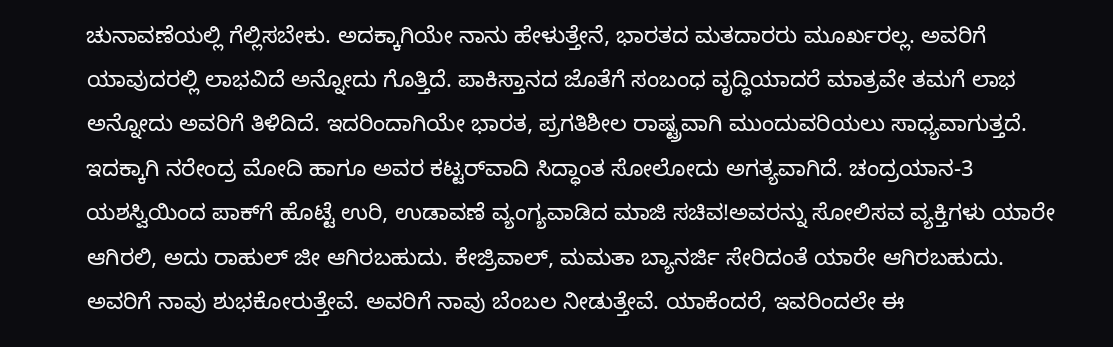ಚುನಾವಣೆಯಲ್ಲಿ ಗೆಲ್ಲಿಸಬೇಕು. ಅದಕ್ಕಾಗಿಯೇ ನಾನು ಹೇಳುತ್ತೇನೆ, ಭಾರತದ ಮತದಾರರು ಮೂರ್ಖರಲ್ಲ. ಅವರಿಗೆ ಯಾವುದರಲ್ಲಿ ಲಾಭವಿದೆ ಅನ್ನೋದು ಗೊತ್ತಿದೆ. ಪಾಕಿಸ್ತಾನದ ಜೊತೆಗೆ ಸಂಬಂಧ ವೃದ್ಧಿಯಾದರೆ ಮಾತ್ರವೇ ತಮಗೆ ಲಾಭ ಅನ್ನೋದು ಅವರಿಗೆ ತಿಳಿದಿದೆ. ಇದರಿಂದಾಗಿಯೇ ಭಾರತ, ಪ್ರಗತಿಶೀಲ ರಾಷ್ಟ್ರವಾಗಿ ಮುಂದುವರಿಯಲು ಸಾಧ್ಯವಾಗುತ್ತದೆ. ಇದಕ್ಕಾಗಿ ನರೇಂದ್ರ ಮೋದಿ ಹಾಗೂ ಅವರ ಕಟ್ಟರ್‌ವಾದಿ ಸಿದ್ಧಾಂತ ಸೋಲೋದು ಅಗತ್ಯವಾಗಿದೆ. ಚಂದ್ರಯಾನ-3 ಯಶಸ್ವಿಯಿಂದ ಪಾಕ್‌ಗೆ ಹೊಟ್ಟೆ ಉರಿ, ಉಡಾವಣೆ ವ್ಯಂಗ್ಯವಾಡಿದ ಮಾಜಿ ಸಚಿವ!ಅವರನ್ನು ಸೋಲಿಸವ ವ್ಯಕ್ತಿಗಳು ಯಾರೇ ಆಗಿರಲಿ, ಅದು ರಾಹುಲ್‌ ಜೀ ಆಗಿರಬಹುದು. ಕೇಜ್ರಿವಾಲ್‌, ಮಮತಾ ಬ್ಯಾನರ್ಜಿ ಸೇರಿದಂತೆ ಯಾರೇ ಆಗಿರಬಹುದು. ಅವರಿಗೆ ನಾವು ಶುಭಕೋರುತ್ತೇವೆ. ಅವರಿಗೆ ನಾವು ಬೆಂಬಲ ನೀಡುತ್ತೇವೆ. ಯಾಕೆಂದರೆ, ಇವರಿಂದಲೇ ಈ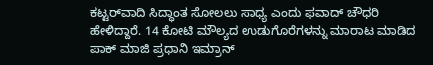ಕಟ್ಟರ್‌ವಾದಿ ಸಿದ್ಧಾಂತ ಸೋಲಲು ಸಾಧ್ಯ ಎಂದು ಫವಾದ್‌ ಚೌಧರಿ ಹೇಳಿದ್ದಾರೆ. 14 ಕೋಟಿ ಮೌಲ್ಯದ ಉಡುಗೊರೆಗಳನ್ನು ಮಾರಾಟ ಮಾಡಿದ ಪಾಕ್ ಮಾಜಿ ಪ್ರಧಾನಿ ಇಮ್ರಾನ್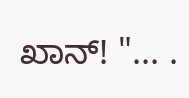ಖಾನ್! "... .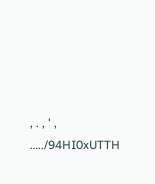, . , ' , …../94HI0xUTTH